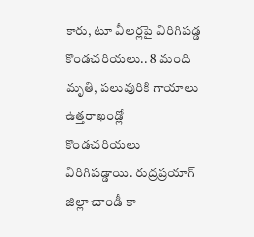కారు, టూ వీలర్లపై విరిగిపడ్డ కొండచరియలు.. 8 మంది మృతి, పలువురికి గాయాలు
ఉత్తరాఖండ్లో కొండచరియలు విరిగిపడ్డాయి. రుద్రప్రయాగ్ జిల్లా చాండీ కా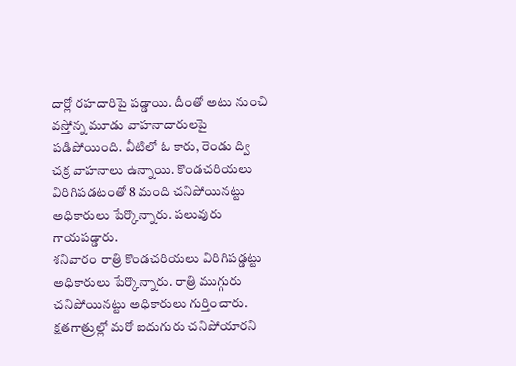దార్లో రహదారిపై పడ్డాయి. దీంతో అటు నుంచి వస్తోన్న మూడు వాహనాదారులపై పడిపోయింది. వీటిలో ఓ కారు, రెండు ద్వి చక్ర వాహనాలు ఉన్నాయి. కొండచరియలు విరిగిపడటంతో 8 మంది చనిపోయినట్టు అధికారులు పేర్కొన్నారు. పలువురు గాయపడ్డారు.
శనివారం రాత్రి కొండచరియలు విరిగిపడ్డట్టు అధికారులు పేర్కొన్నారు. రాత్రి ముగ్గురు చనిపోయినట్టు అధికారులు గుర్తించారు. క్షతగాత్రుల్లో మరో ఐదుగురు చనిపోయారని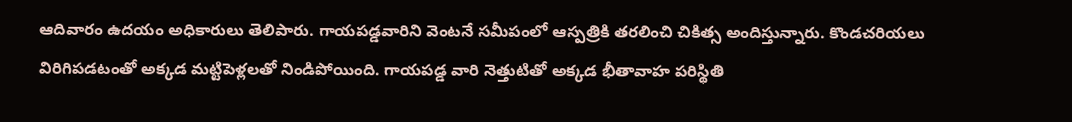ఆదివారం ఉదయం అధికారులు తెలిపారు. గాయపడ్డవారిని వెంటనే సమీపంలో ఆస్పత్రికి తరలించి చికిత్స అందిస్తున్నారు. కొండచరియలు విరిగిపడటంతో అక్కడ మట్టిపెళ్లలతో నిండిపోయింది. గాయపడ్డ వారి నెత్తుటితో అక్కడ భీతావాహ పరిస్థితి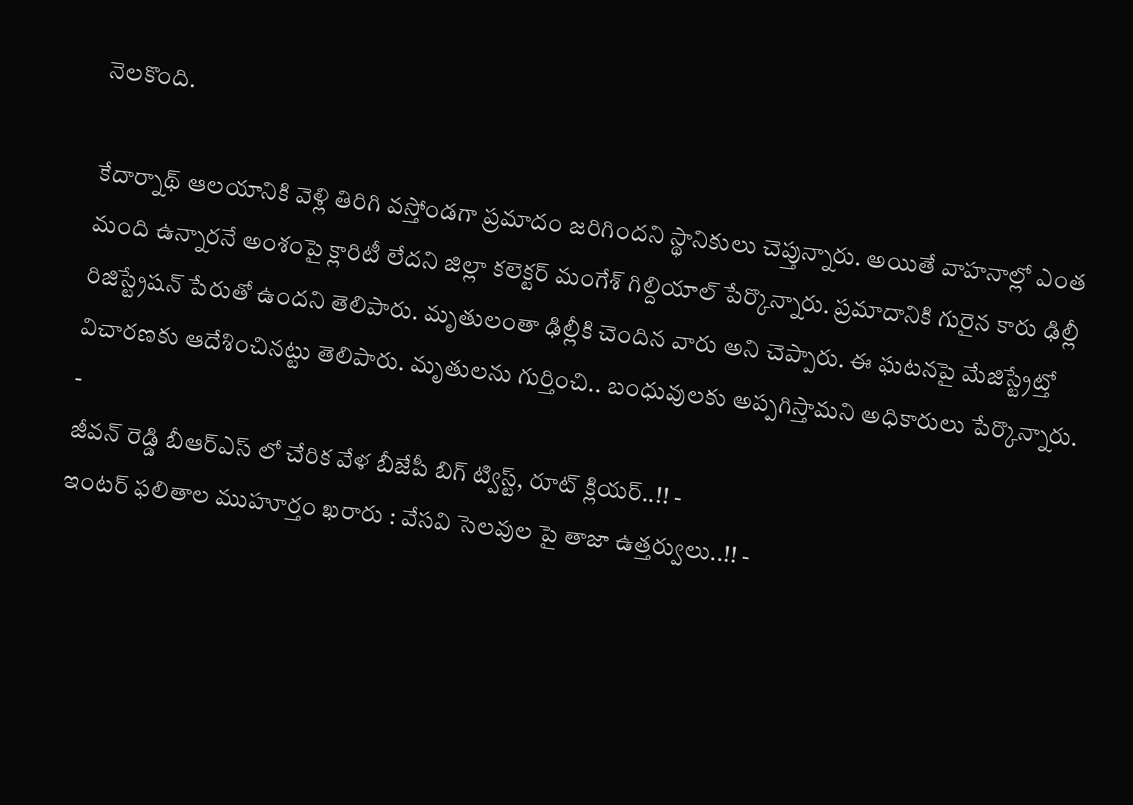నెలకొంది.

కేదార్నాథ్ ఆలయానికి వెళ్లి తిరిగి వస్తోండగా ప్రమాదం జరిగిందని స్థానికులు చెప్తున్నారు. అయితే వాహనాల్లో ఎంత మంది ఉన్నారనే అంశంపై క్లారిటీ లేదని జిల్లా కలెక్టర్ మంగేశ్ గిల్దియాల్ పేర్కొన్నారు. ప్రమాదానికి గురైన కారు ఢిల్లీ రిజిస్ట్రేషన్ పేరుతో ఉందని తెలిపారు. మృతులంతా ఢిల్లీకి చెందిన వారు అని చెప్పారు. ఈ ఘటనపై మేజిస్ట్రేట్తో విచారణకు ఆదేశించినట్టు తెలిపారు. మృతులను గుర్తించి.. బంధువులకు అప్పగిస్తామని అధికారులు పేర్కొన్నారు.
-
జీవన్ రెడ్డి బీఆర్ఎస్ లో చేరిక వేళ బీజేపీ బిగ్ ట్విస్ట్, రూట్ క్లియర్..!! -
ఇంటర్ ఫలితాల ముహూర్తం ఖరారు : వేసవి సెలవుల పై తాజా ఉత్తర్వులు..!! -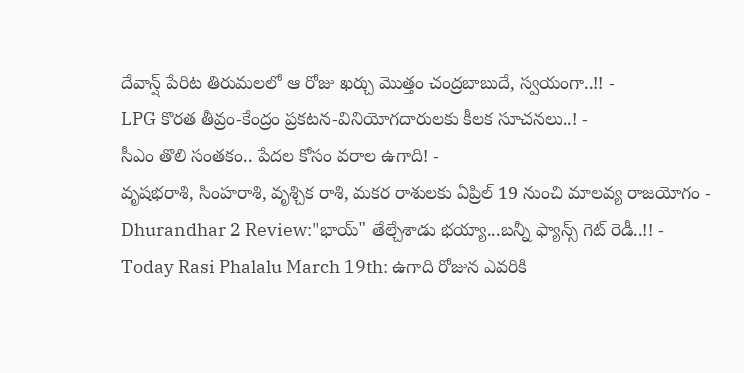దేవాన్ష్ పేరిట తిరుమలలో ఆ రోజు ఖర్చు మొత్తం చంద్రబాబుదే, స్వయంగా..!! -
LPG కొరత తీవ్రం-కేంద్రం ప్రకటన-వినియోగదారులకు కీలక సూచనలు..! -
సీఎం తొలి సంతకం.. పేదల కోసం వరాల ఉగాది! -
వృషభరాశి, సింహరాశి, వృశ్చిక రాశి, మకర రాశులకు ఏప్రిల్ 19 నుంచి మాలవ్య రాజయోగం -
Dhurandhar 2 Review:"భాయ్" తేల్చేశాడు భయ్యా...బన్నీ ఫ్యాన్స్ గెట్ రెడీ..!! -
Today Rasi Phalalu March 19th: ఉగాది రోజున ఎవరికి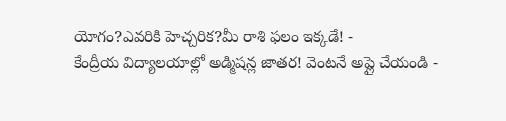యోగం?ఎవరికి హెచ్చరిక?మీ రాశి ఫలం ఇక్కడే! -
కేంద్రీయ విద్యాలయాల్లో అడ్మిషన్ల జాతర! వెంటనే అప్లై చేయండి -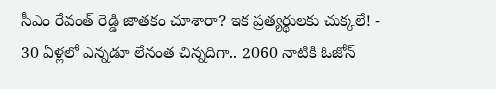సీఎం రేవంత్ రెడ్డి జాతకం చూశారా? ఇక ప్రత్యర్థులకు చుక్కలే! -
30 ఏళ్లలో ఎన్నడూ లేనంత చిన్నదిగా.. 2060 నాటికి ఓజోన్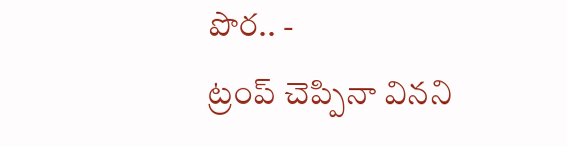పొర.. -
ట్రంప్ చెప్పినా వినని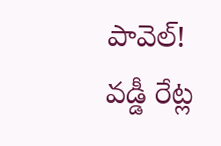పావెల్! వడ్డీ రేట్ల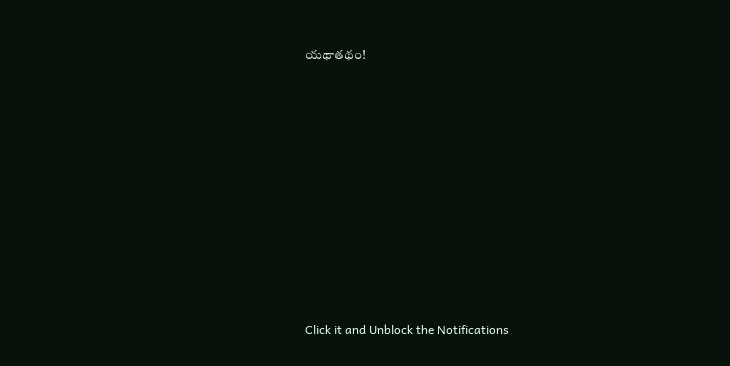యథాతథం!












Click it and Unblock the Notifications